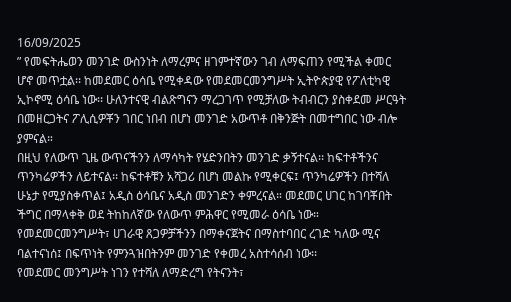16/09/2025
” የመፍትሔወን መንገድ ውስንነት ለማረምና ዘገምተኛውን ገብ ለማፍጠን የሚችል ቀመር ሆኖ መጥቷል፡፡ ከመደመር ዕሳቤ የሚቀዳው የመደመርመንግሥት ኢትዮጵያዊ የፖለቲካዊ ኢኮኖሚ ዕሳቤ ነው፡፡ ሁለንተናዊ ብልጽግናን ማረጋገጥ የሚቻለው ትብብርን ያስቀደመ ሥርዓት በመዘርጋትና ፖሊሲዎቾን ገበር ነበብ በሆነ መንገድ አውጥቶ በቅንጅት በመተግበር ነው ብሎ ያምናል።
በዚህ የለውጥ ጊዜ ውጥናችንን ለማሳካት የሄድንበትን መንገድ ቃኝተናል፡፡ ከፍተቶችንና ጥንካሬዎችን ለይተናል፡፡ ከፍተቶቹን አሻጋሪ በሆነ መልኩ የሚቀርፍ፤ ጥንካሬዎችን በተሻለ ሁኔታ የሚያስቀጥል፤ አዲስ ዕሳቤና አዲስ መንገድን ቀምረናል። መደመር ሀገር ከገባቾበት ችግር በማላቀቅ ወደ ትከከለኛው የለውጥ ምሕዋር የሚመራ ዕሳቤ ነው። የመደመርመንግሥት፣ ሀገራዊ ጸጋዎቻችንን በማቀናጀትና በማስተባበር ረገድ ካለው ሚና ባልተናነሰ፤ በፍጥነት የምንጓዝበትንም መንገድ የቀመረ አስተሳሰብ ነው፡፡
የመደመር መንግሥት ነገን የተሻለ ለማድረግ የትናንት፣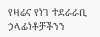የዛሬና የነገ ተደራራቢ ኃላፊነቶቻችንን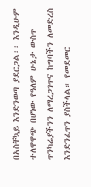በአስቸኳይ እንድንወጣ ያደርጋል፡፡ እንዲሁም ተለዋዋጭ በሆነው የዓለም ሁኔታ ውስጥ ጥንካሬያችንን ለማረጋገጥና ከግባችን ለመድረስ እንድንፈጥን ያስችላል። የመደመር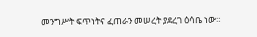መንግሥት ፍጥነትና ፈጠራን መሠረት ያደረገ ዕሳቤ ነው።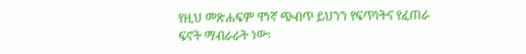የዚህ መጽሐፍም ዋነኛ ጭብጥ ይህንን የፍጥነትና የፈጠራ ፍኖት ማብራራት ነው፡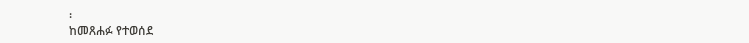፡
ከመጸሐፉ የተወሰደ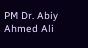PM Dr. Abiy Ahmed Ali